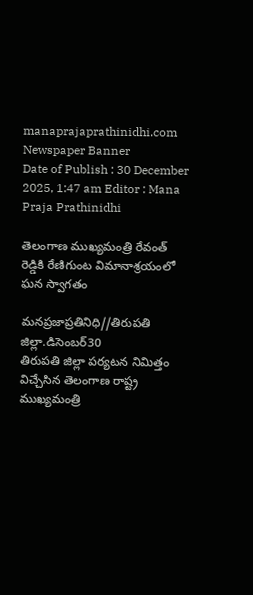manaprajaprathinidhi.com
Newspaper Banner
Date of Publish : 30 December 2025, 1:47 am Editor : Mana Praja Prathinidhi

తెలంగాణ ముఖ్యమంత్రి రేవంత్ రెడ్డికి రేణిగుంట విమానాశ్రయంలో ఘన స్వాగతం

మనప్రజాప్రతినిధి//తిరుపతి జిల్లా.డిసెంబర్30
తిరుపతి జిల్లా పర్యటన నిమిత్తం విచ్చేసిన తెలంగాణ రాష్ట్ర ముఖ్యమంత్రి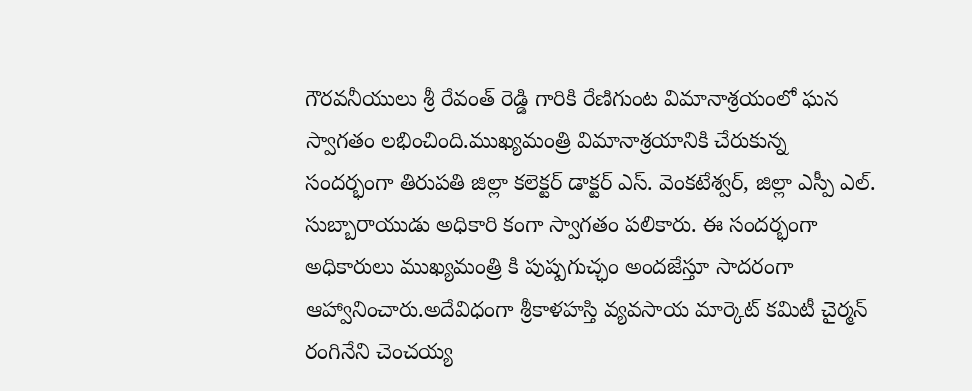గౌరవనీయులు శ్రీ రేవంత్ రెడ్డి గారికి రేణిగుంట విమానాశ్రయంలో ఘన స్వాగతం లభించింది.ముఖ్యమంత్రి విమానాశ్రయానికి చేరుకున్న సందర్భంగా తిరుపతి జిల్లా కలెక్టర్ డాక్టర్ ఎస్. వెంకటేశ్వర్, జిల్లా ఎస్పీ ఎల్. సుబ్బారాయుడు అధికారి కంగా స్వాగతం పలికారు. ఈ సందర్భంగా అధికారులు ముఖ్యమంత్రి కి పుష్పగుచ్ఛం అందజేస్తూ సాదరంగా ఆహ్వానించారు.అదేవిధంగా శ్రీకాళహస్తి వ్యవసాయ మార్కెట్ కమిటీ చైర్మన్ రంగినేని చెంచయ్య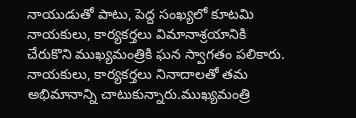నాయుడుతో పాటు, పెద్ద సంఖ్యలో కూటమి నాయకులు, కార్యకర్తలు విమానాశ్రయానికి చేరుకొని ముఖ్యమంత్రికి ఘన స్వాగతం పలికారు. నాయకులు, కార్యకర్తలు నినాదాలతో తమ అభిమానాన్ని చాటుకున్నారు.ముఖ్యమంత్రి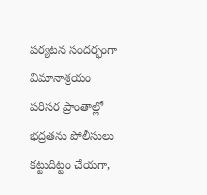పర్యటన సందర్భంగా విమానాశ్రయం పరిసర ప్రాంతాల్లో భద్రతను పోలీసులు కట్టుదిట్టం చేయగా,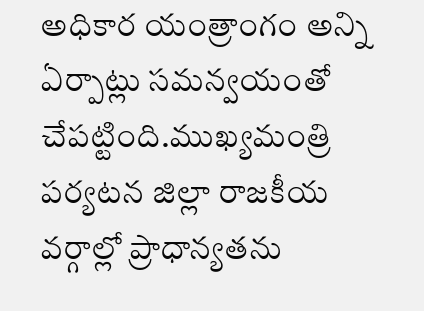అధికార యంత్రాంగం అన్ని ఏర్పాట్లు సమన్వయంతో చేపట్టింది.ముఖ్యమంత్రి పర్యటన జిల్లా రాజకీయ వర్గాల్లో ప్రాధాన్యతను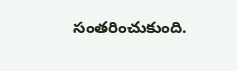సంతరించుకుంది.